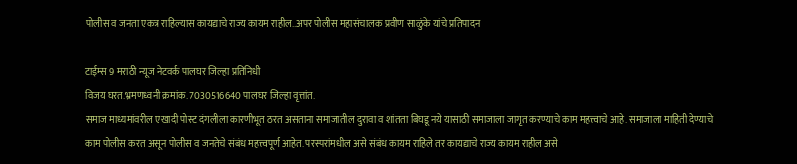पोलीस व जनता एकत्र राहिल्यास कायद्याचे राज्य कायम राहील..अपर पोलीस महासंचालक प्रवीण साळुंके यांचे प्रतिपादन

टाईम्स 9 मराठी न्यूज नेटवर्क पालघर जिल्हा प्रतिनिधी
विजय घरत.भ्रमणध्वनी क्रमांक. 7030516640 पालघर जिल्हा वृत्तांत.
समाज माध्यमांवरील एखादी पोस्ट दंगलीला कारणीभूत ठरत असताना समाजातील दुरावा व शांतता बिघडू नये यासाठी समाजाला जागृत करण्याचे काम महत्त्वाचे आहे. समाजाला माहिती देण्याचे काम पोलीस करत असून पोलीस व जनतेचे संबंध महत्त्वपूर्ण आहेत. परस्परांमधील असे संबंध कायम राहिले तर कायद्याचे राज्य कायम राहील असे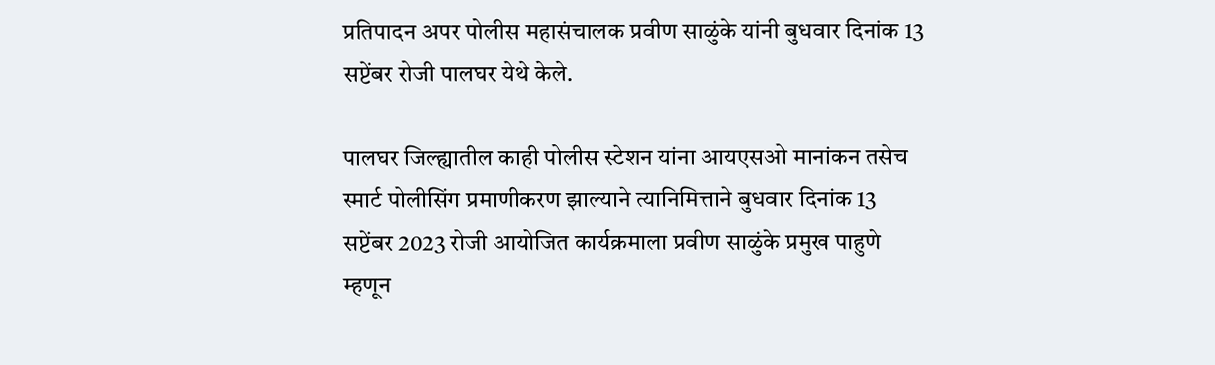प्रतिपादन अपर पोलीस महासंचालक प्रवीण साळुंके यांनी बुधवार दिनांक 13 सप्टेंबर रोजी पालघर येथे केले.

पालघर जिल्ह्यातील काही पोलीस स्टेशन यांना आयएसओ मानांकन तसेच स्मार्ट पोलीसिंग प्रमाणीकरण झाल्याने त्यानिमित्ताने बुधवार दिनांक 13 सप्टेंबर 2023 रोजी आयोजित कार्यक्रमाला प्रवीण साळुंके प्रमुख पाहुणे म्हणून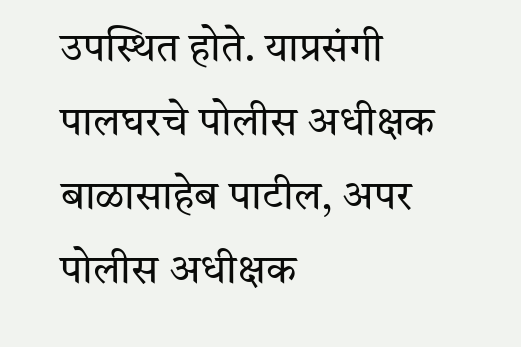उपस्थित होते. याप्रसंगी पालघरचे पोलीस अधीक्षक बाळासाहेब पाटील, अपर पोलीस अधीक्षक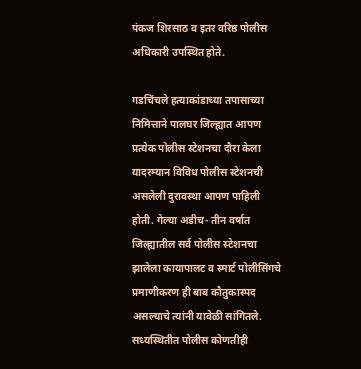पंकज शिरसाठ व इतर वरिष्ठ पोलीस अधिकारी उपस्थित होते.

गडचिंचले हत्याकांडाच्या तपासाच्या निमित्ताने पालघर जिल्ह्यात आपण प्रत्येक पोलीस स्टेशनचा दौरा केला यादरम्यान विविध पोलीस स्टेशनची असलेली दुरावस्था आपण पाहिली होती. गेल्या अडीच- तीन वर्षात जिल्ह्यातील सर्व पोलीस स्टेशनचा झालेला कायापालट व स्मार्ट पोलीसिंगचे प्रमाणीकरण ही बाब कौतुकास्पद असल्याचे त्यांनी यावेळी सांगितले. सध्यस्थितीत पोलीस कोणतीही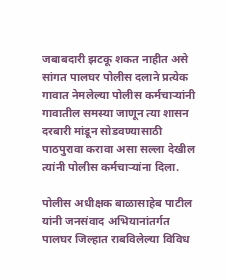जबाबदारी झटकू शकत नाहीत असे सांगत पालघर पोलीस दलाने प्रत्येक गावात नेमलेल्या पोलीस कर्मचाऱ्यांनी गावातील समस्या जाणून त्या शासन दरबारी मांडून सोडवण्यासाठी पाठपुरावा करावा असा सल्ला देखील त्यांनी पोलीस कर्मचाऱ्यांना दिला.

पोलीस अधीक्षक बाळासाहेब पाटील यांनी जनसंवाद अभियानांतर्गत पालघर जिल्हात राबविलेल्या विविध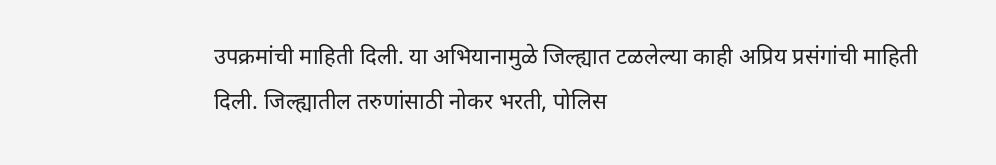उपक्रमांची माहिती दिली. या अभियानामुळे जिल्ह्यात टळलेल्या काही अप्रिय प्रसंगांची माहिती दिली. जिल्ह्यातील तरुणांसाठी नोकर भरती, पोलिस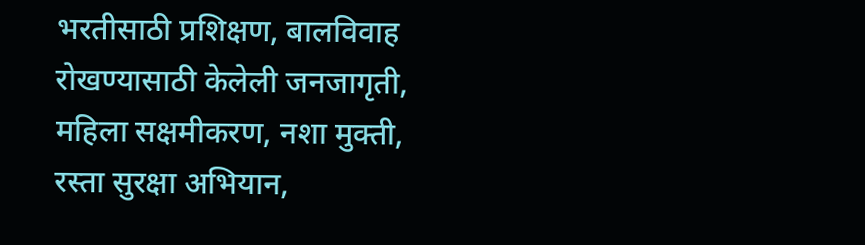भरतीसाठी प्रशिक्षण, बालविवाह रोखण्यासाठी केलेली जनजागृती, महिला सक्षमीकरण, नशा मुक्ती, रस्ता सुरक्षा अभियान,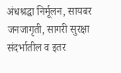अंधश्रद्धा निर्मूलन, सायबर जनजागृती, सागरी सुरक्षा संदर्भातील व इतर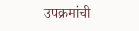उपक्रमांची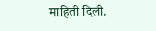माहिती दिली.